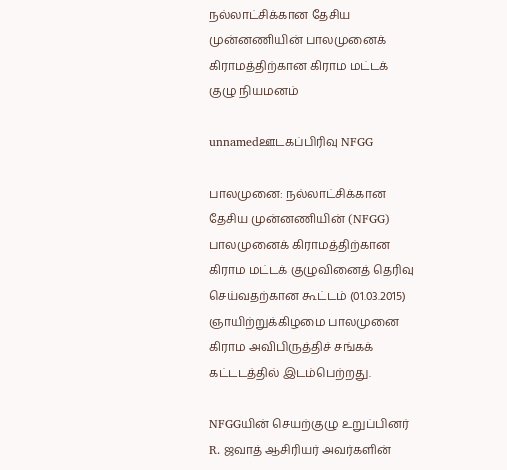நல்லாட்சிக்கான தேசிய முன்னணியின் பாலமுனைக் கிராமத்திற்கான கிராம மட்டக் குழு நியமனம்

unnamedஊடகப்பிரிவு NFGG

பாலமுனை: நல்லாட்சிக்கான தேசிய முன்னணியின் (NFGG) பாலமுனைக் கிராமத்திற்கான கிராம மட்டக் குழுவினைத் தெரிவு செய்வதற்கான கூட்டம் (01.03.2015) ஞாயிற்றுக்கிழமை பாலமுனை கிராம அவிபிருத்திச் சங்கக் கட்டடத்தில் இடம்பெற்றது.

NFGGயின் செயற்குழு உறுப்பினர் R. ஜவாத் ஆசிரியர் அவர்களின்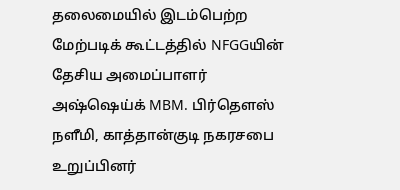தலைமையில் இடம்பெற்ற மேற்படிக் கூட்டத்தில் NFGGயின் தேசிய அமைப்பாளர் அஷ்ஷெய்க் MBM. பிர்தௌஸ் நளீமி, காத்தான்குடி நகரசபை உறுப்பினர்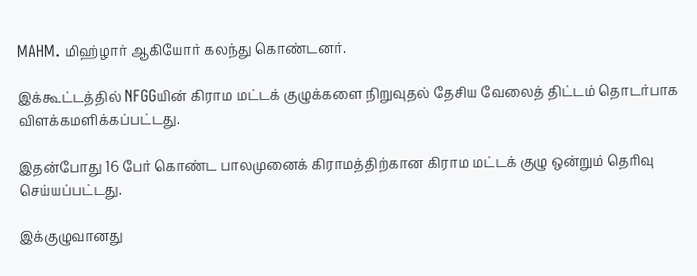MAHM. மிஹ்ழார் ஆகியோர் கலந்து கொண்டனர்.

இக்கூட்டத்தில் NFGGயின் கிராம மட்டக் குழுக்களை நிறுவுதல் தேசிய வேலைத் திட்டம் தொடர்பாக விளக்கமளிக்கப்பட்டது.

இதன்போது 16 பேர் கொண்ட பாலமுனைக் கிராமத்திற்கான கிராம மட்டக் குழு ஒன்றும் தெரிவு செய்யப்பட்டது.

இக்குழுவானது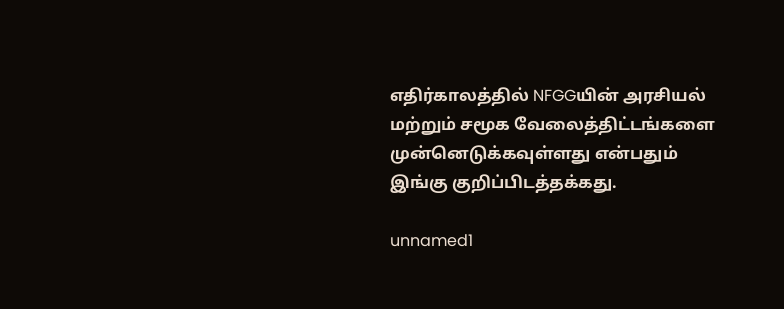எதிர்காலத்தில் NFGGயின் அரசியல் மற்றும் சமூக வேலைத்திட்டங்களை முன்னெடுக்கவுள்ளது என்பதும் இங்கு குறிப்பிடத்தக்கது.

unnamed1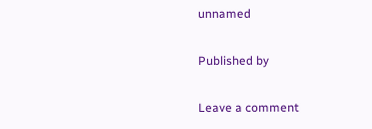unnamed

Published by

Leave a comment